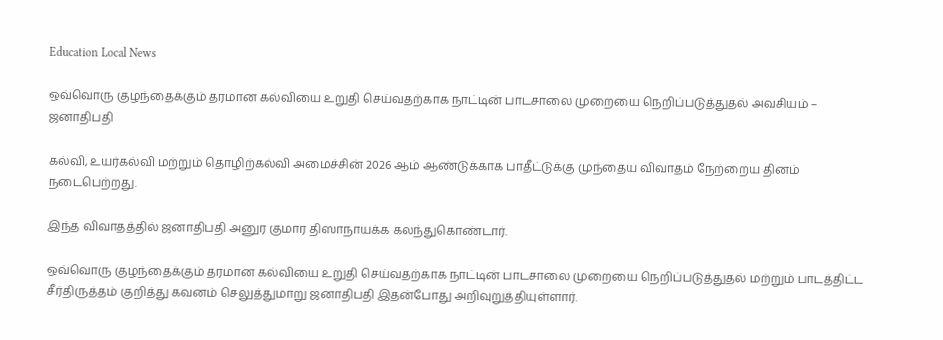Education Local News

ஒவ்வொரு குழந்தைக்கும் தரமான கல்வியை உறுதி செய்வதற்காக நாட்டின் பாடசாலை முறையை நெறிப்படுத்துதல் அவசியம் – ஜனாதிபதி

கல்வி, உயர்கல்வி மற்றும் தொழிற்கல்வி அமைச்சின் 2026 ஆம் ஆண்டுக்காக பாதீட்டுக்கு முந்தைய விவாதம் நேற்றைய தினம் நடைபெற்றது.

இந்த விவாதத்தில் ஜனாதிபதி அனுர குமார திஸாநாயக்க கலந்துகொண்டார்.

ஒவ்வொரு குழந்தைக்கும் தரமான கல்வியை உறுதி செய்வதற்காக நாட்டின் பாடசாலை முறையை நெறிப்படுத்துதல் மற்றும் பாடத்திட்ட சீர்திருத்தம் குறித்து கவனம் செலுத்துமாறு ஜனாதிபதி இதன்போது அறிவுறுத்தியுள்ளார்.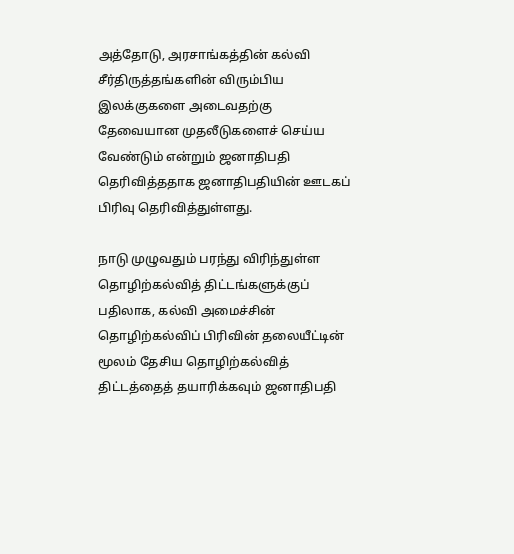அத்தோடு, அரசாங்கத்தின் கல்வி சீர்திருத்தங்களின் விரும்பிய இலக்குகளை அடைவதற்கு தேவையான முதலீடுகளைச் செய்ய வேண்டும் என்றும் ஜனாதிபதி தெரிவித்ததாக ஜனாதிபதியின் ஊடகப் பிரிவு தெரிவித்துள்ளது.

நாடு முழுவதும் பரந்து விரிந்துள்ள தொழிற்கல்வித் திட்டங்களுக்குப் பதிலாக, கல்வி அமைச்சின் தொழிற்கல்விப் பிரிவின் தலையீட்டின் மூலம் தேசிய தொழிற்கல்வித் திட்டத்தைத் தயாரிக்கவும் ஜனாதிபதி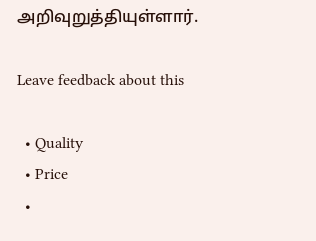அறிவுறுத்தியுள்ளார்.

Leave feedback about this

  • Quality
  • Price
  •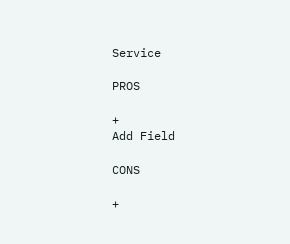Service

PROS

+
Add Field

CONS

+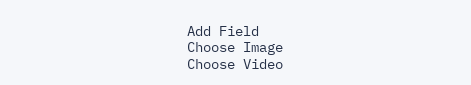Add Field
Choose Image
Choose Video